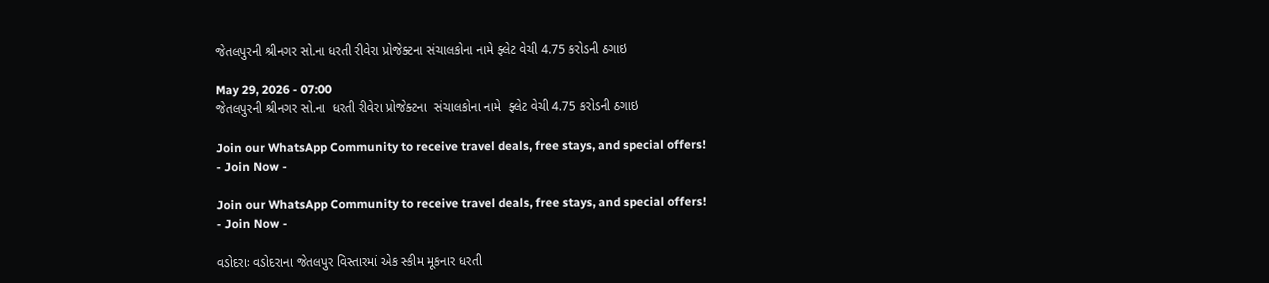જેતલપુરની શ્રીનગર સો.ના ધરતી રીવેરા પ્રોજેક્ટના સંચાલકોના નામે ફ્લેટ વેચી 4.75 કરોડની ઠગાઇ

May 29, 2026 - 07:00
જેતલપુરની શ્રીનગર સો.ના  ધરતી રીવેરા પ્રોજેક્ટના  સંચાલકોના નામે  ફ્લેટ વેચી 4.75 કરોડની ઠગાઇ

Join our WhatsApp Community to receive travel deals, free stays, and special offers!
- Join Now -

Join our WhatsApp Community to receive travel deals, free stays, and special offers!
- Join Now -

વડોદરાઃ વડોદરાના જેતલપુર વિસ્તારમાં એક સ્કીમ મૂકનાર ધરતી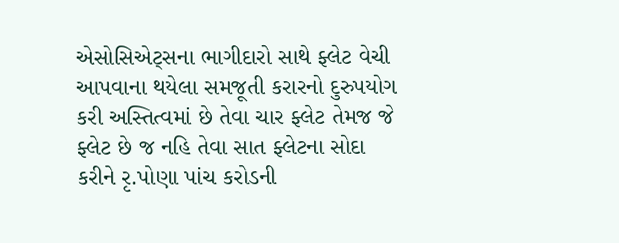એસોસિએટ્સના ભાગીદારો સાથે ફ્લેટ વેચી આપવાના થયેલા સમજૂતી કરારનો દુરુપયોગ કરી અસ્તિત્વમાં છે તેવા ચાર ફ્લેટ તેમજ જે ફ્લેટ છે જ નહિ તેવા સાત ફ્લેટના સોદા કરીને રૃ.પોણા પાંચ કરોડની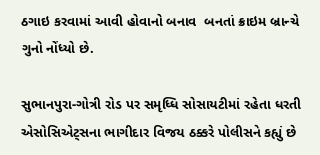ઠગાઇ કરવામાં આવી હોવાનો બનાવ  બનતાં ક્રાઇમ બ્રાન્ચે ગુનો નોંધ્યો છે.

સુભાનપુરા-ગોત્રી રોડ પર સમૃધ્ધિ સોસાયટીમાં રહેતા ધરતી એસોસિએટ્સના ભાગીદાર વિજય ઠક્કરે પોલીસને કહ્યું છે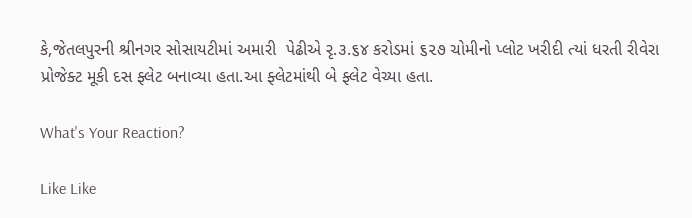કે,જેતલપુરની શ્રીનગર સોસાયટીમાં અમારી  પેઢીએ રૃ.૩.૬૪ કરોડમાં ૬૨૭ ચોમીનો પ્લોટ ખરીદી ત્યાં ધરતી રીવેરા પ્રોજેક્ટ મૂકી દસ ફ્લેટ બનાવ્યા હતા.આ ફ્લેટમાંથી બે ફ્લેટ વેચ્યા હતા.

What's Your Reaction?

Like Like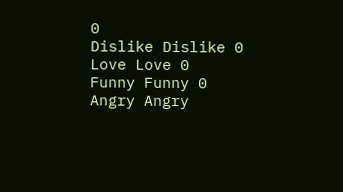0
Dislike Dislike 0
Love Love 0
Funny Funny 0
Angry Angry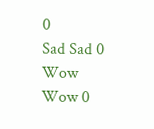0
Sad Sad 0
Wow Wow 0